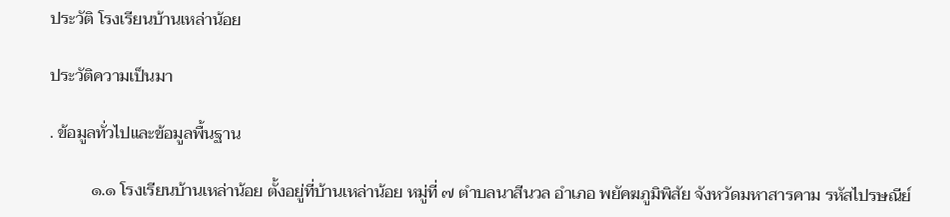ประวัติ โรงเรียนบ้านเหล่าน้อย

ประวัติความเป็นมา

. ข้อมูลทั่วไปและข้อมูลพื้นฐาน

          ๑.๑ โรงเรียนบ้านเหล่าน้อย ตั้งอยู่ที่บ้านเหล่าน้อย หมู่ที่ ๗ ตำบลนาสีนวล อำเภอ พยัคฆภูมิพิสัย จังหวัดมหาสารคาม รหัสไปรษณีย์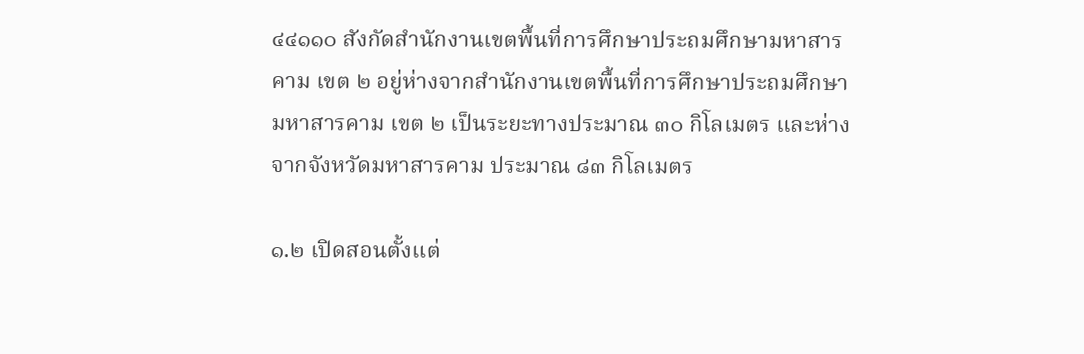๔๔๑๑๐ สังกัดสำนักงานเขตพื้นที่การศึกษาประถมศึกษามหาสารคาม เขต ๒ อยู่ห่างจากสำนักงานเขตพื้นที่การศึกษาประถมศึกษามหาสารคาม เขต ๒ เป็นระยะทางประมาณ ๓๐ กิโลเมตร และห่างจากจังหวัดมหาสารคาม ประมาณ ๘๓ กิโลเมตร

๑.๒ เปิดสอนตั้งแต่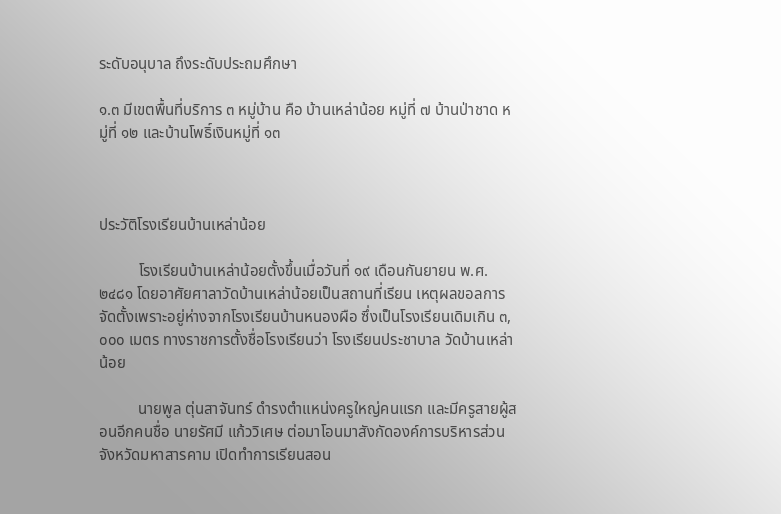ระดับอนุบาล ถึงระดับประถมศึกษา

๑.๓ มีเขตพื้นที่บริการ ๓ หมู่บ้าน คือ บ้านเหล่าน้อย หมู่ที่ ๗ บ้านป่าชาด หมู่ที่ ๑๒ และบ้านโพธิ์เงินหมู่ที่ ๑๓



ประวัติโรงเรียนบ้านเหล่าน้อย

          โรงเรียนบ้านเหล่าน้อยตั้งขึ้นเมื่อวันที่ ๑๙ เดือนกันยายน พ.ศ.๒๔๘๑ โดยอาศัยศาลาวัดบ้านเหล่าน้อยเป็นสถานที่เรียน เหตุผลขอลการจัดตั้งเพราะอยู่ห่างจากโรงเรียนบ้านหนองผือ ซึ่งเป็นโรงเรียนเดิมเกิน ๓,๐๐๐ เมตร ทางราชการตั้งชื่อโรงเรียนว่า โรงเรียนประชาบาล วัดบ้านเหล่าน้อย

          นายพูล ตุ่นสาจันทร์ ดำรงตำแหน่งครูใหญ่คนแรก และมีครูสายผู้สอนอีกคนชื่อ นายรัศมี แก้ววิเศษ ต่อมาโอนมาสังกัดองค์การบริหารส่วนจังหวัดมหาสารคาม เปิดทำการเรียนสอน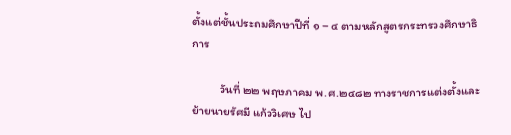ตั้งแต่ชั้นประถมศึกษาปีที่ ๑ – ๔ ตามหลักสูตรกระทรวงศึกษาธิการ

          วันที่ ๒๒ พฤษภาคม พ.ศ.๒๔๘๒ ทางราชการแต่งตั้งและย้ายนายรัศมี แก้ววิเศษ ไป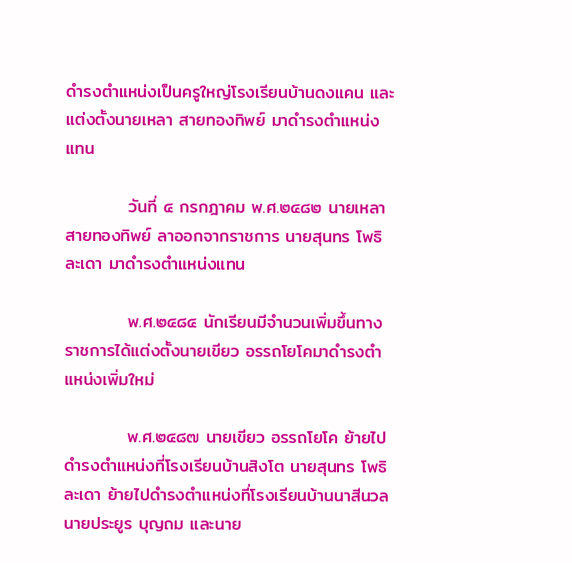ดำรงตำแหน่งเป็นครูใหญ่โรงเรียนบ้านดงแคน และแต่งตั้งนายเหลา สายทองทิพย์ มาดำรงตำแหน่งแทน

          วันที่ ๔ กรกฎาคม พ.ศ.๒๔๘๒ นายเหลา สายทองทิพย์ ลาออกจากราชการ นายสุนทร โพธิละเดา มาดำรงตำแหน่งแทน

          พ.ศ.๒๔๘๔ นักเรียนมีจำนวนเพิ่มขึ้นทางราชการได้แต่งตั้งนายเขียว อรรถโยโคมาดำรงตำแหน่งเพิ่มใหม่

          พ.ศ.๒๔๘๗ นายเขียว อรรถโยโค ย้ายไปดำรงตำแหน่งที่โรงเรียนบ้านสิงโต นายสุนทร โพธิละเดา ย้ายไปดำรงตำแหน่งที่โรงเรียนบ้านนาสีนวล นายประยูร บุญถม และนาย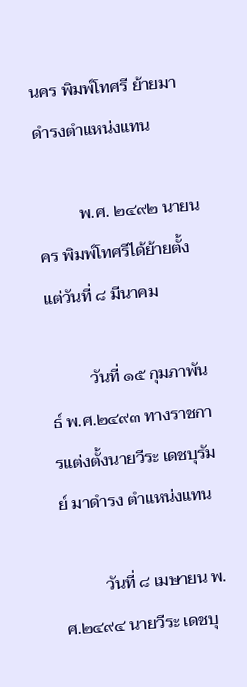นคร พิมพ์โทศรี ย้ายมาดำรงตำแหน่งแทน

          พ.ศ. ๒๔๙๒ นายนคร พิมพ์โทศรีได้ย้ายตั้งแต่วันที่ ๘ มีนาคม

          วันที่ ๑๕ กุมภาพันธ์ พ.ศ.๒๔๙๓ ทางราชการแต่งตั้งนายวีระ เดชบุรัมย์ มาดำรง ตำแหน่งแทน

          วันที่ ๘ เมษายน พ.ศ.๒๔๙๔ นายวีระ เดชบุ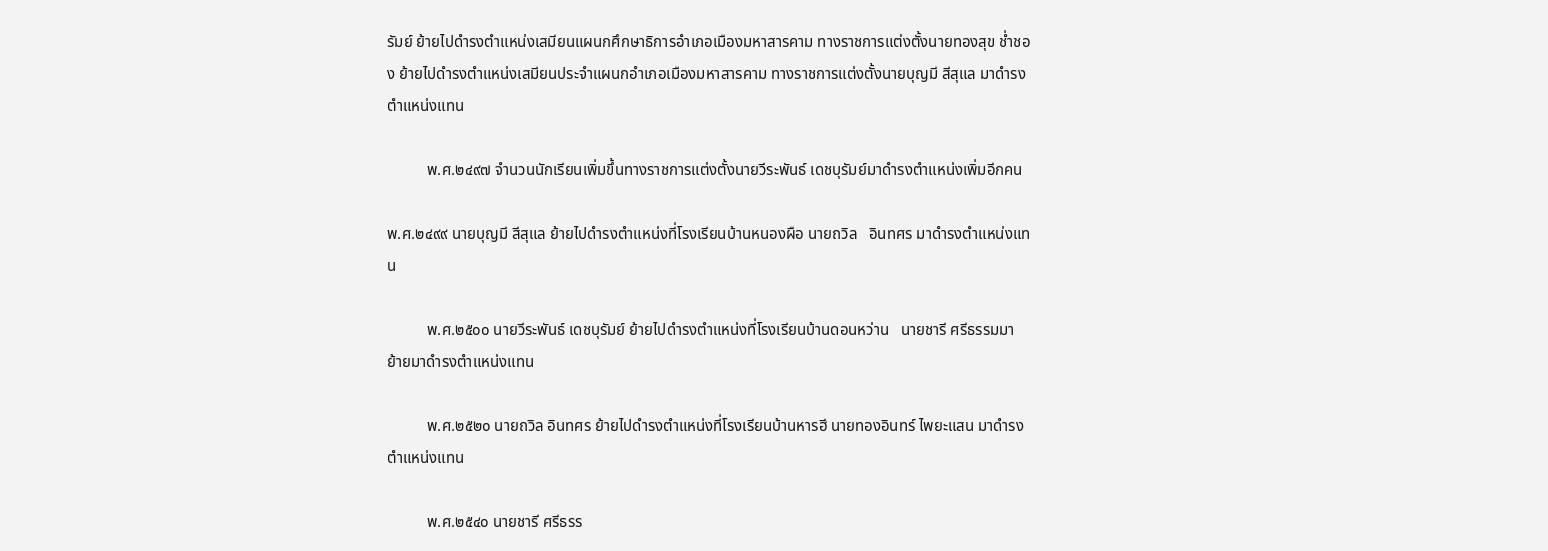รัมย์ ย้ายไปดำรงตำแหน่งเสมียนแผนกศึกษาธิการอำเภอเมืองมหาสารคาม ทางราชการแต่งตั้งนายทองสุข ช่ำชอง ย้ายไปดำรงตำแหน่งเสมียนประจำแผนกอำเภอเมืองมหาสารคาม ทางราชการแต่งตั้งนายบุญมี สีสุแล มาดำรงตำแหน่งแทน

          พ.ศ.๒๔๙๗ จำนวนนักเรียนเพิ่มขึ้นทางราชการแต่งตั้งนายวีระพันธ์ เดชบุรัมย์มาดำรงตำแหน่งเพิ่มอีกคน

พ.ศ.๒๔๙๙ นายบุญมี สีสุแล ย้ายไปดำรงตำแหน่งที่โรงเรียนบ้านหนองผือ นายถวิล   อินทศร มาดำรงตำแหน่งแทน

          พ.ศ.๒๕๐๐ นายวีระพันธ์ เดชบุรัมย์ ย้ายไปดำรงตำแหน่งที่โรงเรียนบ้านดอนหว่าน   นายชารี ศรีธรรมมา ย้ายมาดำรงตำแหน่งแทน

          พ.ศ.๒๕๒๐ นายถวิล อินทศร ย้ายไปดำรงตำแหน่งที่โรงเรียนบ้านหารฮี นายทองอินทร์ ไพยะแสน มาดำรงตำแหน่งแทน

          พ.ศ.๒๕๔๐ นายชารี ศรีธรร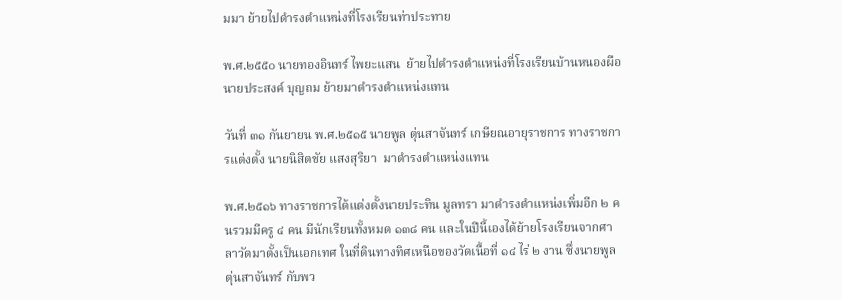มมา ย้ายไปดำรงตำแหน่งที่โรงเรียนท่าประทาย

พ.ศ.๒๕๕๐ นายทองอินทร์ ไพยะแสน  ย้ายไปดำรงตำแหน่งที่โรงเรียนบ้านหนองผือ นายประสงค์ บุญถม ย้ายมาดำรงตำแหน่งแทน

วันที่ ๓๑ กันยายน พ.ศ.๒๕๑๕ นายพูล ตุ่นสาจันทร์ เกษียณอายุราชการ ทางราชการแต่งตั้ง นายนิสิตชัย แสงสุริยา  มาดำรงตำแหน่งแทน

พ.ศ.๒๕๑๖ ทางราชการได้แต่งตั้งนายประทิน มูลทรา มาดำรงตำแหน่งเพิ่มอีก ๒ คนรวมมีครู ๔ คน มีนักเรียนทั้งหมด ๑๓๘ คน และในปีนี้เองได้ย้ายโรงเรียนจากศาลาวัดมาตั้งเป็นเอกเทศ ในที่ดินทางทิศเหนือของวัดเนื้อที่ ๑๔ ไร่ ๒ งาน ซึ่งนายพูล ตุ่นสาจันทร์ กับพว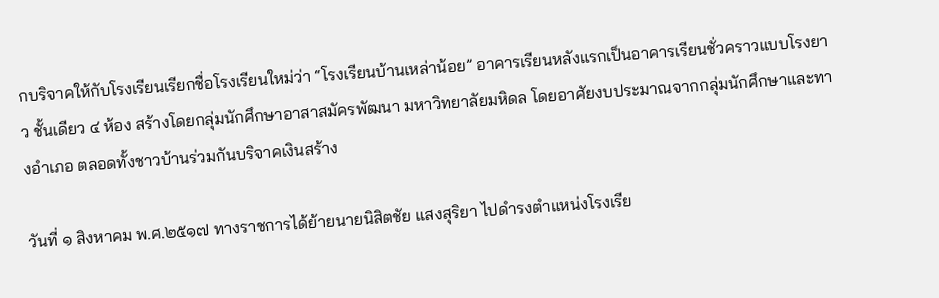กบริจาคให้กับโรงเรียนเรียกชื่อโรงเรียนใหม่ว่า “โรงเรียนบ้านเหล่าน้อย” อาคารเรียนหลังแรกเป็นอาคารเรียนชั่วคราวแบบโรงยาว ชั้นเดียว ๔ ห้อง สร้างโดยกลุ่มนักศึกษาอาสาสมัครพัฒนา มหาวิทยาลัยมหิดล โดยอาศัยงบประมาณจากกลุ่มนักศึกษาและทางอำเภอ ตลอดทั้งชาวบ้านร่วมกันบริจาคเงินสร้าง

วันที่ ๑ สิงหาคม พ.ศ.๒๕๑๗ ทางราชการได้ย้ายนายนิสิตชัย แสงสุริยา ไปดำรงตำแหน่งโรงเรีย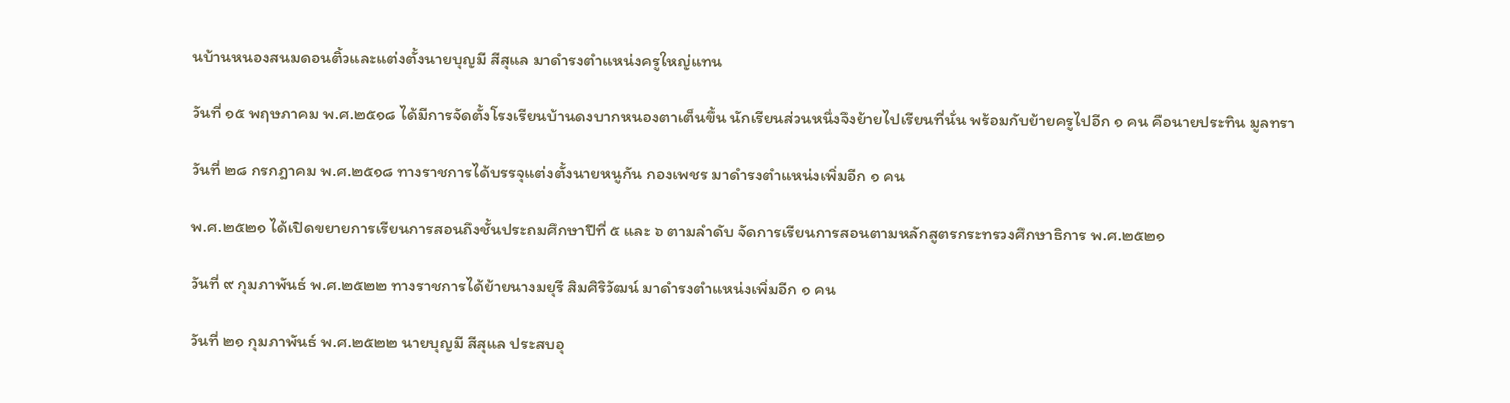นบ้านหนองสนมดอนติ้วและแต่งตั้งนายบุญมี สีสุแล มาดำรงตำแหน่งครูใหญ่แทน

วันที่ ๑๕ พฤษภาคม พ.ศ.๒๕๑๘ ได้มีการจัดตั้งโรงเรียนบ้านดงบากหนองตาเต็นขึ้น นักเรียนส่วนหนึ่งจึงย้ายไปเรียนที่นั่น พร้อมกับย้ายครูไปอีก ๑ คน คือนายประทิน มูลทรา

วันที่ ๒๘ กรกฎาคม พ.ศ.๒๕๑๘ ทางราชการได้บรรจุแต่งตั้งนายหนูกัน กองเพชร มาดำรงตำแหน่งเพิ่มอีก ๑ คน

พ.ศ.๒๕๒๑ ได้เปิดขยายการเรียนการสอนถึงชั้นประถมศึกษาปีที่ ๕ และ ๖ ตามลำดับ จัดการเรียนการสอนตามหลักสูตรกระทรวงศึกษาธิการ พ.ศ.๒๕๒๑

วันที่ ๙ กุมภาพันธ์ พ.ศ.๒๕๒๒ ทางราชการได้ย้ายนางมยุรี สิมศิริวัฒน์ มาดำรงตำแหน่งเพิ่มอีก ๑ คน

วันที่ ๒๑ กุมภาพันธ์ พ.ศ.๒๕๒๒ นายบุญมี สีสุแล ประสบอุ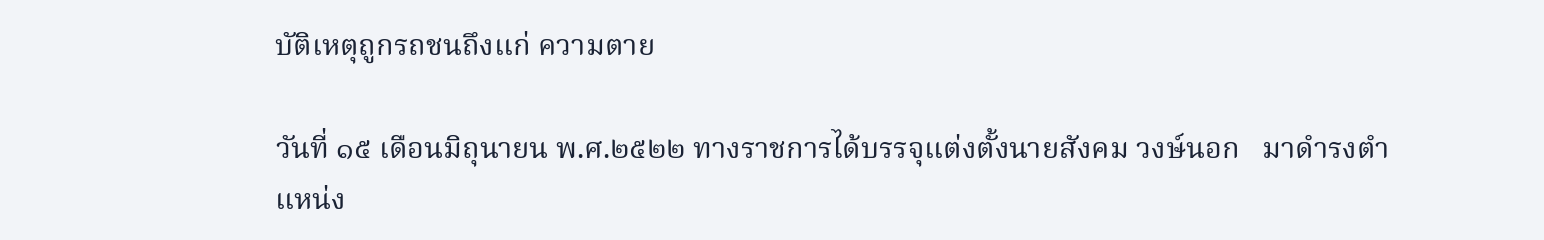บัติเหตุถูกรถชนถึงแก่ ความตาย

วันที่ ๑๕ เดือนมิถุนายน พ.ศ.๒๕๒๒ ทางราชการได้บรรจุแต่งตั้งนายสังคม วงษ์นอก   มาดำรงตำแหน่ง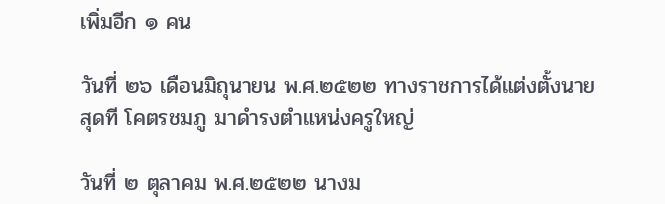เพิ่มอีก ๑ คน

วันที่ ๒๖ เดือนมิถุนายน พ.ศ.๒๕๒๒ ทางราชการได้แต่งตั้งนายสุดที โคตรชมภู มาดำรงตำแหน่งครูใหญ่

วันที่ ๒ ตุลาคม พ.ศ.๒๕๒๒ นางม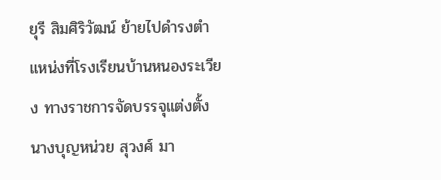ยุรี สิมศิริวัฒน์ ย้ายไปดำรงตำแหน่งที่โรงเรียนบ้านหนองระเวียง ทางราชการจัดบรรจุแต่งตั้งนางบุญหน่วย สุวงศ์ มา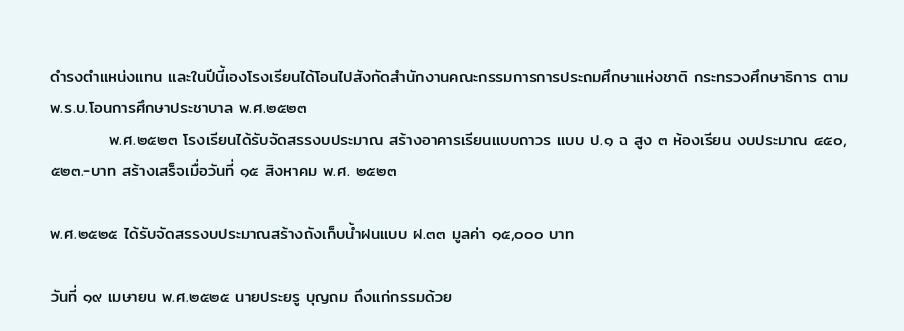ดำรงตำแหน่งแทน และในปีนี้เองโรงเรียนได้โอนไปสังกัดสำนักงานคณะกรรมการการประถมศึกษาแห่งชาติ กระทรวงศึกษาธิการ ตาม พ.ร.บ.โอนการศึกษาประชาบาล พ.ศ.๒๕๒๓
          พ.ศ.๒๕๒๓ โรงเรียนได้รับจัดสรรงบประมาณ สร้างอาคารเรียนแบบถาวร แบบ ป.๑ ฉ สูง ๓ ห้องเรียน งบประมาณ ๔๕๐,๕๒๓.-บาท สร้างเสร็จเมื่อวันที่ ๑๕ สิงหาคม พ.ศ. ๒๕๒๓

พ.ศ.๒๕๒๕ ได้รับจัดสรรงบประมาณสร้างถังเก็บน้ำฝนแบบ ฝ.๓๓ มูลค่า ๑๕,๐๐๐ บาท

วันที่ ๑๙ เมษายน พ.ศ.๒๕๒๕ นายประยรู บุญถม ถึงแก่กรรมด้วย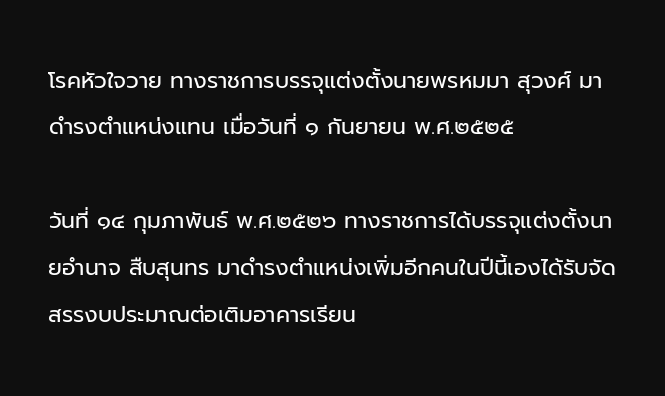โรคหัวใจวาย ทางราชการบรรจุแต่งตั้งนายพรหมมา สุวงศ์ มาดำรงตำแหน่งแทน เมื่อวันที่ ๑ กันยายน พ.ศ.๒๕๒๕

วันที่ ๑๔ กุมภาพันธ์ พ.ศ.๒๕๒๖ ทางราชการได้บรรจุแต่งตั้งนายอำนาจ สืบสุนทร มาดำรงตำแหน่งเพิ่มอีกคนในปีนี้เองได้รับจัดสรรงบประมาณต่อเติมอาคารเรียน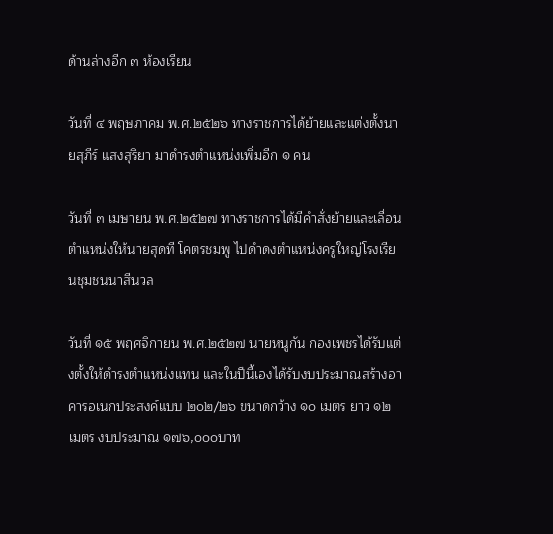ด้านล่างอีก ๓ ห้องเรียน

วันที่ ๔ พฤษภาคม พ.ศ.๒๕๒๖ ทางราชการได้ย้ายและแต่งตั้งนายสุภีร์ แสงสุริยา มาดำรงตำแหน่งเพิ่มอีก ๑ คน

วันที่ ๓ เมษายน พ.ศ.๒๕๒๗ ทางราชการได้มีคำสั่งย้ายและเลื่อนตำแหน่งให้นายสุดที โคตรชมพู ไปดำดงตำแหน่งครูใหญ่โรงเรียนชุมชนนาสีนวล

วันที่ ๑๕ พฤศจิกายน พ.ศ.๒๕๒๗ นายหนูกัน กองเพชรได้รับแต่งตั้งให้ดำรงตำแหน่งแทน และในปีนี้เองได้รับงบประมาณสร้างอาคารอเนกประสงค์แบบ ๒๐๒/๒๖ ขนาดกว้าง ๑๐ เมตร ยาว ๑๒ เมตร งบประมาณ ๑๗๖,๐๐๐บาท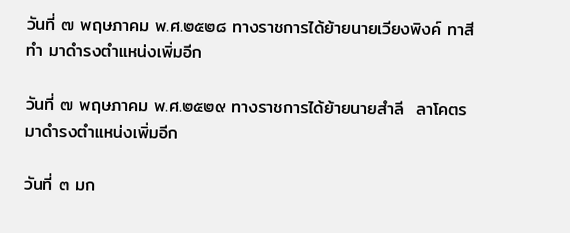วันที่ ๗ พฤษภาคม พ.ศ.๒๕๒๘ ทางราชการได้ย้ายนายเวียงพิงค์ ทาสีทำ มาดำรงตำแหน่งเพิ่มอีก

วันที่ ๗ พฤษภาคม พ.ศ.๒๕๒๙ ทางราชการได้ย้ายนายสำลี  ลาโคตร มาดำรงตำแหน่งเพิ่มอีก

วันที่ ๓ มก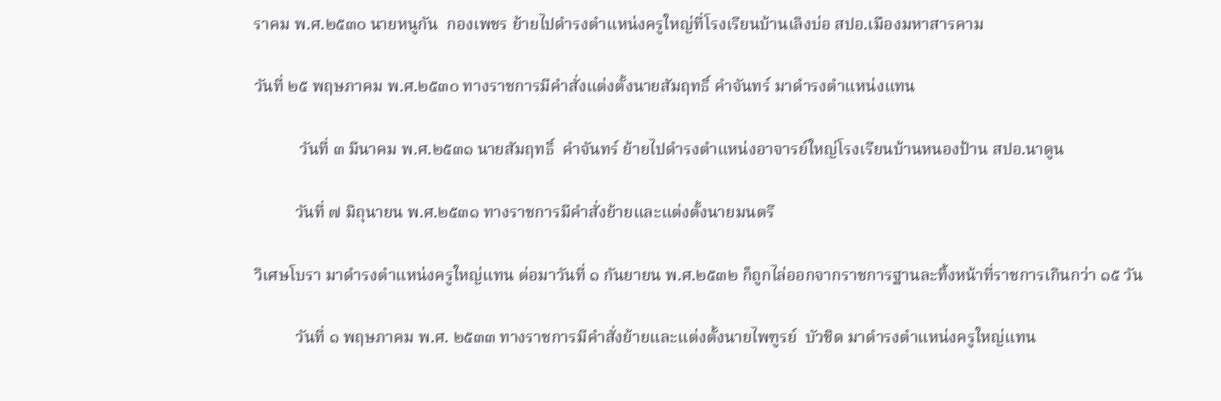ราคม พ.ศ.๒๕๓๐ นายหนูกัน  กองเพชร ย้ายไปดำรงตำแหน่งครูใหญ่ที่โรงเรียนบ้านเลิงบ่อ สปอ.เมืองมหาสารคาม

วันที่ ๒๕ พฤษภาคม พ.ศ.๒๕๓๐ ทางราชการมีคำสั่งแต่งตั้งนายสัมฤทธิ์ คำจันทร์ มาดำรงตำแหน่งแทน

           วันที่ ๓ มีนาคม พ.ศ.๒๕๓๑ นายสัมฤทธิ์  คำจันทร์ ย้ายไปดำรงตำแหน่งอาจารย์ใหญ่โรงเรียนบ้านหนองป้าน สปอ.นาดูน

          วันที่ ๗ มิถุนายน พ.ศ.๒๕๓๑ ทางราชการมีคำสั่งย้ายและแต่งตั้งนายมนตรี

วิเศษโบรา มาดำรงตำแหน่งครูใหญ่แทน ต่อมาวันที่ ๑ กันยายน พ.ศ.๒๕๓๒ ก็ถูกไล่ออกจากราชการฐานละทิ้งหน้าที่ราชการเกินกว่า ๑๕ วัน

          วันที่ ๑ พฤษภาคม พ.ศ. ๒๕๓๓ ทางราชการมีคำสั่งย้ายและแต่งตั้งนายไพฑูรย์  บัวชิด มาดำรงตำแหน่งครูใหญ่แทน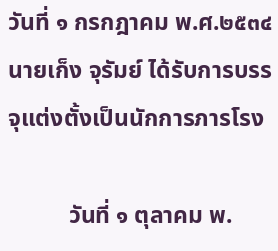วันที่ ๑ กรกฎาคม พ.ศ.๒๕๓๔ นายเก็ง จุรัมย์ ได้รับการบรรจุแต่งตั้งเป็นนักการภารโรง

          วันที่ ๑ ตุลาคม พ.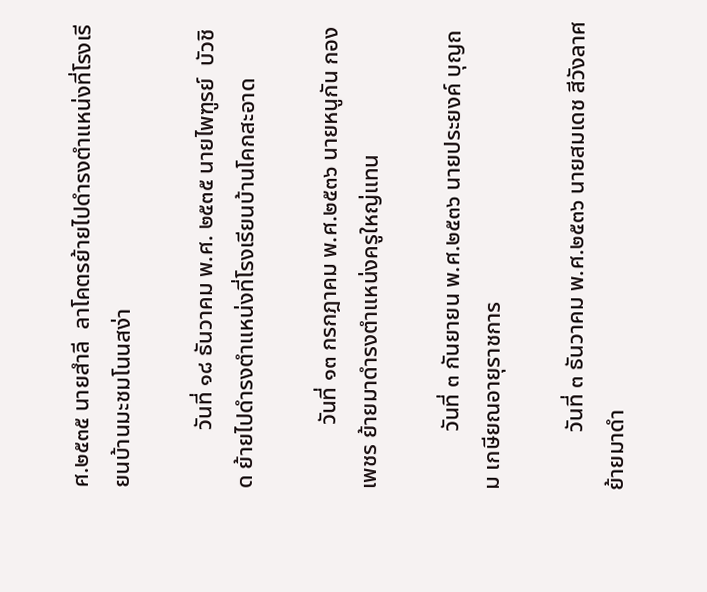ศ.๒๕๓๕ นายสำลี  ลาโคตรย้ายไปดำรงตำแหน่งที่โรงเรียนบ้านมะชมโนนสง่า

          วันที่ ๑๘ ธันวาคม พ.ศ. ๒๕๓๕ นายไพฑูรย์  บัวชิด ย้ายไปดำรงตำแหน่งที่โรงเรียนบ้านโคกสะอาด

           วันที่ ๑๓ กรกฎาคม พ.ศ.๒๕๓๖ นายหนูกัน กองเพชร ย้ายมาดำรงตำแหน่งครูใหญ่แทน

          วันที่ ๓ กันยายน พ.ศ.๒๕๓๖ นายประยงค์ บุญถม เกษียณอายุราชการ

          วันที่ ๓ ธันวาคม พ.ศ.๒๕๓๖ นายสมเดช สีวังลาศ ย้ายมาดำ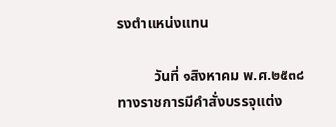รงตำแหน่งแทน

          วันที่ ๑สิงหาคม พ.ศ.๒๕๓๘ทางราชการมีคำสั่งบรรจุแต่ง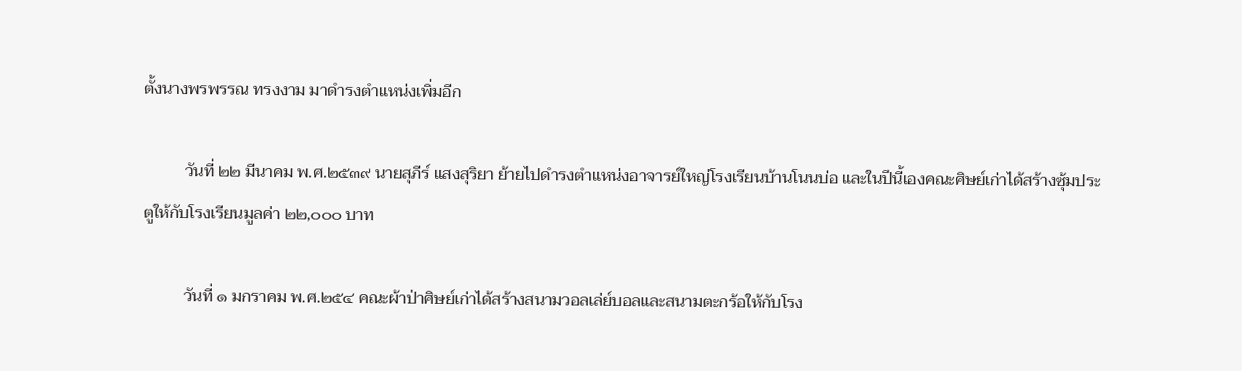ตั้งนางพรพรรณ ทรงงาม มาดำรงตำแหน่งเพิ่มอีก

          วันที่ ๒๒ มีนาคม พ.ศ.๒๕๓๙ นายสุภีร์ แสงสุริยา ย้ายไปดำรงตำแหน่งอาจารย์ใหญ่โรงเรียนบ้านโนนบ่อ และในปีนี้เองคณะศิษย์เก่าได้สร้างซุ้มประตูให้กับโรงเรียนมูลค่า ๒๒,๐๐๐ บาท

          วันที่ ๑ มกราคม พ.ศ.๒๕๔ คณะผ้าป่าศิษย์เก่าได้สร้างสนามวอลเล่ย์บอลและสนามตะกร้อให้กับโรง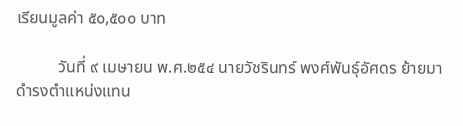เรียนมูลค่า ๕๐,๕๐๐ บาท

          วันที่ ๙ เมษายน พ.ศ.๒๕๔ นายวัชรินทร์ พงศ์พันธุ์อัศดร ย้ายมาดำรงตำแหน่งแทน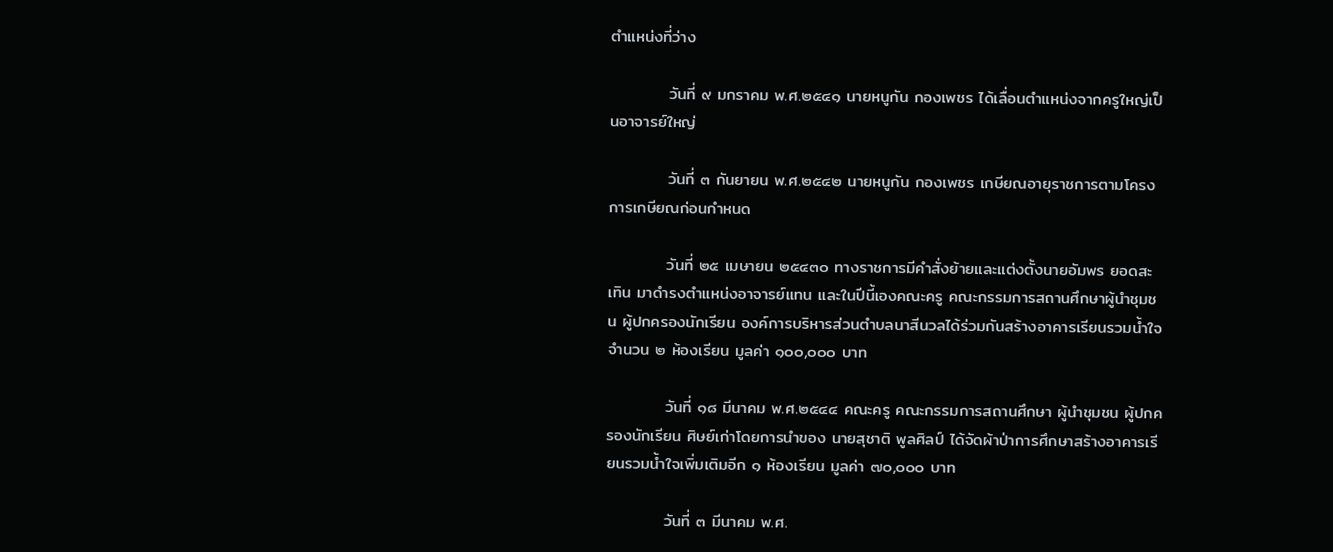ตำแหน่งที่ว่าง

          วันที่ ๙ มกราคม พ.ศ.๒๕๔๑ นายหนูกัน กองเพชร ได้เลื่อนตำแหน่งจากครูใหญ่เป็นอาจารย์ใหญ่

          วันที่ ๓ กันยายน พ.ศ.๒๕๔๒ นายหนูกัน กองเพชร เกษียณอายุราชการตามโครงการเกษียณก่อนกำหนด

          วันที่ ๒๕ เมษายน ๒๕๔๓๐ ทางราชการมีคำสั่งย้ายและแต่งตั้งนายอัมพร ยอดสะเทิน มาดำรงตำแหน่งอาจารย์แทน และในปีนี้เองคณะครู คณะกรรมการสถานศึกษาผู้นำชุมชน ผู้ปกครองนักเรียน องค์การบริหารส่วนตำบลนาสีนวลได้ร่วมกันสร้างอาคารเรียนรวมน้ำใจจำนวน ๒ ห้องเรียน มูลค่า ๑๐๐,๐๐๐ บาท

          วันที่ ๑๘ มีนาคม พ.ศ.๒๕๔๔ คณะครู คณะกรรมการสถานศึกษา ผู้นำชุมชน ผู้ปกครองนักเรียน ศิษย์เก่าโดยการนำของ นายสุชาติ พูลศิลป์ ได้จัดผ้าป่าการศึกษาสร้างอาคารเรียนรวมน้ำใจเพิ่มเติมอีก ๑ ห้องเรียน มูลค่า ๗๐,๐๐๐ บาท

          วันที่ ๓ มีนาคม พ.ศ.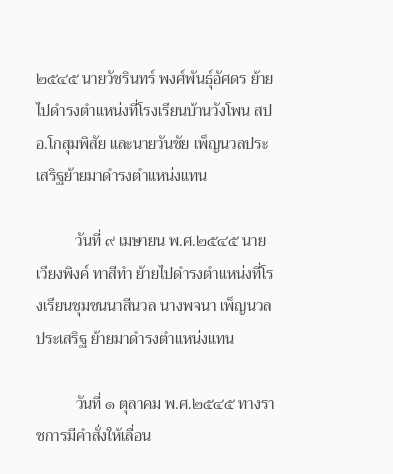๒๕๔๕ นายวัชรินทร์ พงศ์พันธุ์อัศดร ย้ายไปดำรงตำแหน่งที่โรงเรียนบ้านวังโพน สปอ.โกสุมพิสัย และนายวันชัย เพ็ญนวลประเสริฐย้ายมาดำรงตำแหน่งแทน

          วันที่ ๙ เมษายน พ.ศ.๒๕๔๕ นายเวียงพิงค์ ทาสีทำ ย้ายไปดำรงตำแหน่งที่โรงเรียนชุมชนนาสีนวล นางพจนา เพ็ญนวลประเสริฐ ย้ายมาดำรงตำแหน่งแทน

          วันที่ ๑ ตุลาคม พ.ศ.๒๕๔๕ ทางราชการมีคำสั่งให้เลื่อน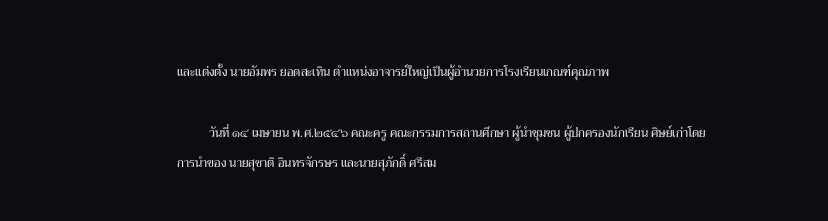และแต่งตั้ง นายอัมพร ยอดสะเทิน ตำแหน่งอาจารย์ใหญ่เป็นผู้อำนวยการโรงเรียนเกณฑ์คุณภาพ

          วันที่ ๑๔ เมษายน พ.ศ.๒๕๔๖ คณะครู คณะกรรมการสถานศึกษา ผู้นำชุมชน ผู้ปกครองนักเรียน ศิษย์เก่าโดยการนำของ นายสุชาติ อินทรจักรษร และนายสุภักดิ์ ศรีสม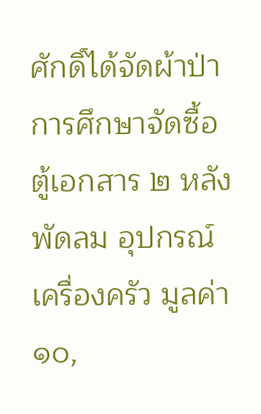ศักดิ์ได้จัดผ้าป่าการศึกษาจัดซื้อตู้เอกสาร ๒ หลัง พัดลม อุปกรณ์เครื่องครัว มูลค่า ๑๐,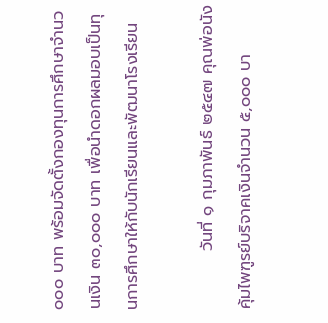๐๐๐ บาท พร้อมจัดตั้งกองทุนการศึกษาจำนวนเงิน ๓๐,๐๐๐ บาท เพื่อนำดอกผลมอบเป็นทุนการศึกษาให้กับนักเรียนและพัฒนาโรงเรียน

          วันที่ ๑ กุมภาพันธ์ ๒๕๔๗ คุณพ่อนัง  คุ้มไพฑูรย์บริจาคเงินจำนวน ๕,๐๐๐ บา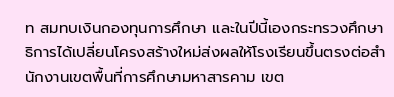ท สมทบเงินกองทุนการศึกษา และในปีนี้เองกระทรวงศึกษาธิการได้เปลี่ยนโครงสร้างใหม่ส่งผลให้โรงเรียนขึ้นตรงต่อสำนักงานเขตพื้นที่การศึกษามหาสารคาม เขต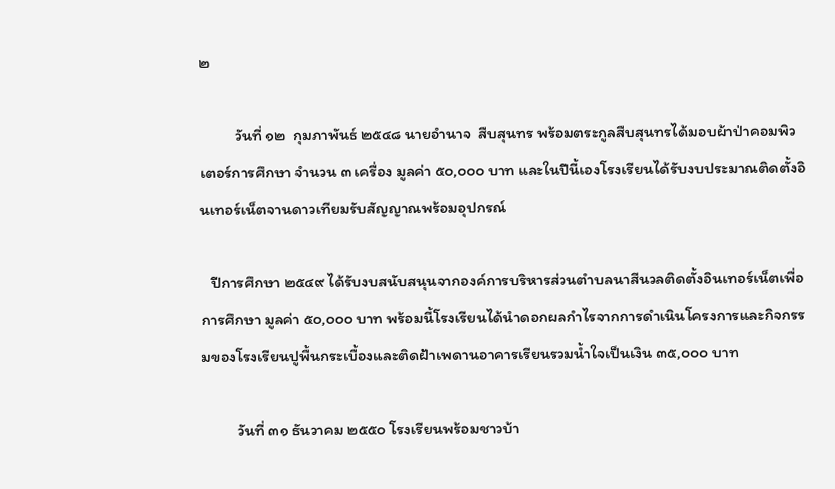๒

          วันที่ ๑๒  กุมภาพันธ์ ๒๕๔๘ นายอำนาจ  สืบสุนทร พร้อมตระกูลสืบสุนทรได้มอบผ้าป่าคอมพิวเตอร์การศึกษา จำนวน ๓ เครื่อง มูลค่า ๕๐,๐๐๐ บาท และในปีนี้เองโรงเรียนได้รับงบประมาณติดตั้งอินเทอร์เน็ตจานดาวเทียมรับสัญญาณพร้อมอุปกรณ์

   ปีการศึกษา ๒๕๔๙ ได้รับงบสนับสนุนจากองค์การบริหารส่วนตำบลนาสีนวลติดตั้งอินเทอร์เน็ตเพื่อการศึกษา มูลค่า ๕๐,๐๐๐ บาท พร้อมนี้โรงเรียนได้นำดอกผลกำไรจากการดำเนินโครงการและกิจกรรมของโรงเรียนปูพื้นกระเบื้องและติดฝ้าเพดานอาคารเรียนรวมน้ำใจเป็นเงิน ๓๕,๐๐๐ บาท

          วันที่ ๓๑ ธันวาคม ๒๕๕๐ โรงเรียนพร้อมชาวบ้า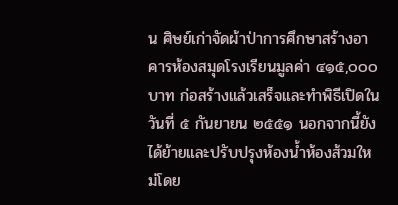น ศิษย์เก่าจัดผ้าป่าการศึกษาสร้างอาคารห้องสมุดโรงเรียนมูลค่า ๔๑๕,๐๐๐ บาท ก่อสร้างแล้วเสร็จและทำพิธีเปิดในวันที่ ๕ กันยายน ๒๕๕๑ นอกจากนี้ยังได้ย้ายและปรับปรุงห้องน้ำห้องส้วมใหม่โดย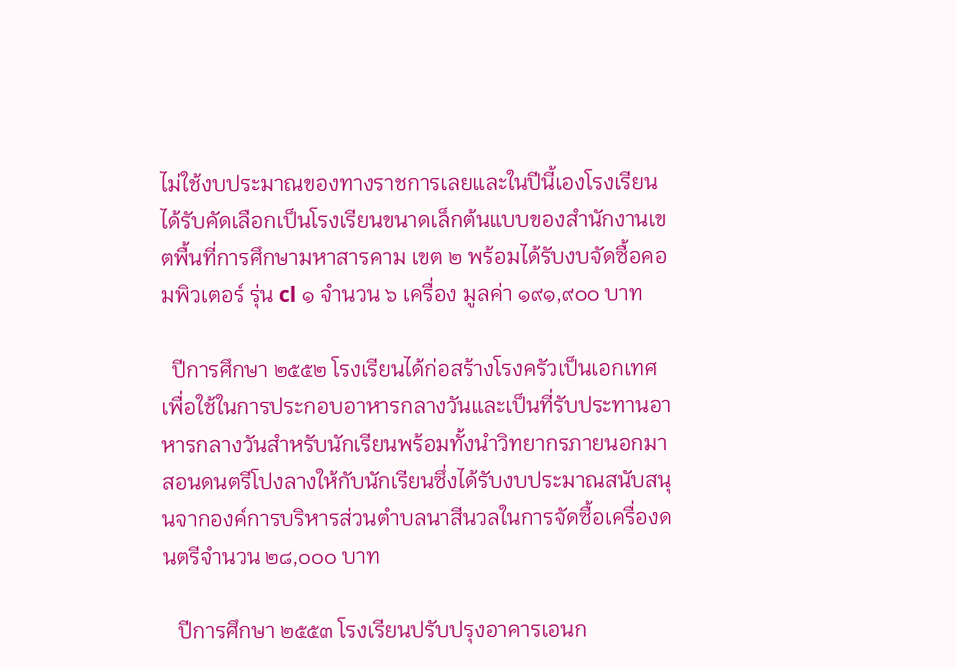ไม่ใช้งบประมาณของทางราชการเลยและในปีนี้เองโรงเรียนได้รับคัดเลือกเป็นโรงเรียนขนาดเล็กต้นแบบของสำนักงานเขตพื้นที่การศึกษามหาสารคาม เขต ๒ พร้อมได้รับงบจัดซื้อคอมพิวเตอร์ รุ่น cl ๑ จำนวน ๖ เครื่อง มูลค่า ๑๙๑,๙๐๐ บาท

  ปีการศึกษา ๒๕๕๒ โรงเรียนได้ก่อสร้างโรงครัวเป็นเอกเทศเพื่อใช้ในการประกอบอาหารกลางวันและเป็นที่รับประทานอาหารกลางวันสำหรับนักเรียนพร้อมทั้งนำวิทยากรภายนอกมาสอนดนตรีโปงลางให้กับนักเรียนซึ่งได้รับงบประมาณสนับสนุนจากองค์การบริหารส่วนตำบลนาสีนวลในการจัดซื้อเครื่องดนตรีจำนวน ๒๘,๐๐๐ บาท

   ปีการศึกษา ๒๕๕๓ โรงเรียนปรับปรุงอาคารเอนก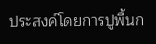ประสงค์โดยการปูพื้นก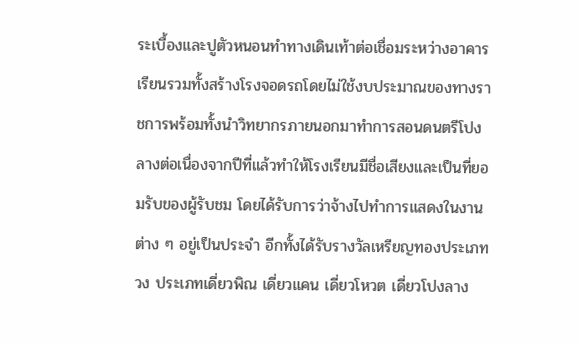ระเบื้องและปูตัวหนอนทำทางเดินเท้าต่อเชื่อมระหว่างอาคารเรียนรวมทั้งสร้างโรงจอดรถโดยไม่ใช้งบประมาณของทางราชการพร้อมทั้งนำวิทยากรภายนอกมาทำการสอนดนตรีโปงลางต่อเนื่องจากปีที่แล้วทำให้โรงเรียนมีชื่อเสียงและเป็นที่ยอมรับของผู้รับชม โดยได้รับการว่าจ้างไปทำการแสดงในงานต่าง ๆ อยู่เป็นประจำ อีกทั้งได้รับรางวัลเหรียญทองประเภทวง ประเภทเดี่ยวพิณ เดี่ยวแคน เดี่ยวโหวต เดี่ยวโปงลาง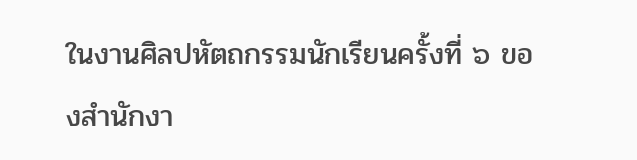ในงานศิลปหัตถกรรมนักเรียนครั้งที่ ๖ ของสำนักงา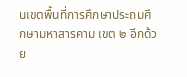นเขตพื้นที่การศึกษาประถมศึกษามหาสารคาม เขต ๒ อีกด้วย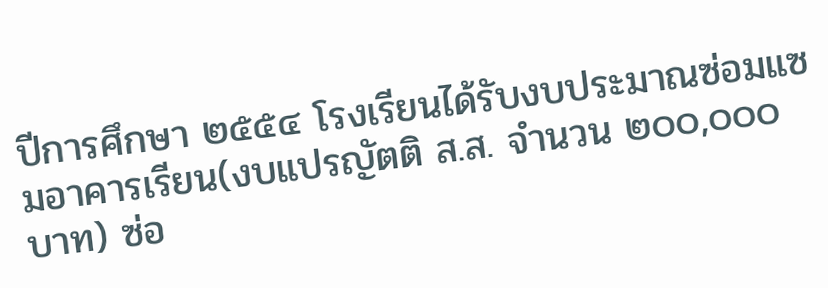ปีการศึกษา ๒๕๕๔ โรงเรียนได้รับงบประมาณซ่อมแซมอาคารเรียน(งบแปรญัตติ ส.ส. จำนวน ๒๐๐,๐๐๐ บาท) ซ่อ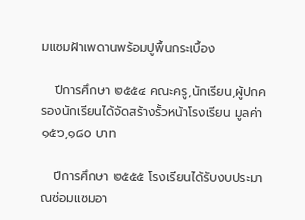มแซมฝ้าเพดานพร้อมปูพื้นกระเบื้อง

   ปีการศึกษา ๒๕๕๔ คณะครู,นักเรียน,ผู้ปกครองนักเรียนได้จัดสร้างรั้วหน้าโรงเรียน มูลค่า๑๕๖,๑๘๐ บาท

   ปีการศึกษา ๒๕๕๕ โรงเรียนได้รับงบประมาณซ่อมแซมอา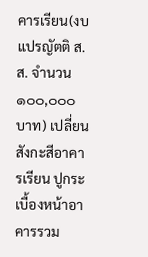คารเรียน(งบแปรญัตติ ส.ส. จำนวน ๑๐๐,๐๐๐ บาท) เปลี่ยนสังกะสีอาคารเรียน ปูกระเบื้องหน้าอาคารรวม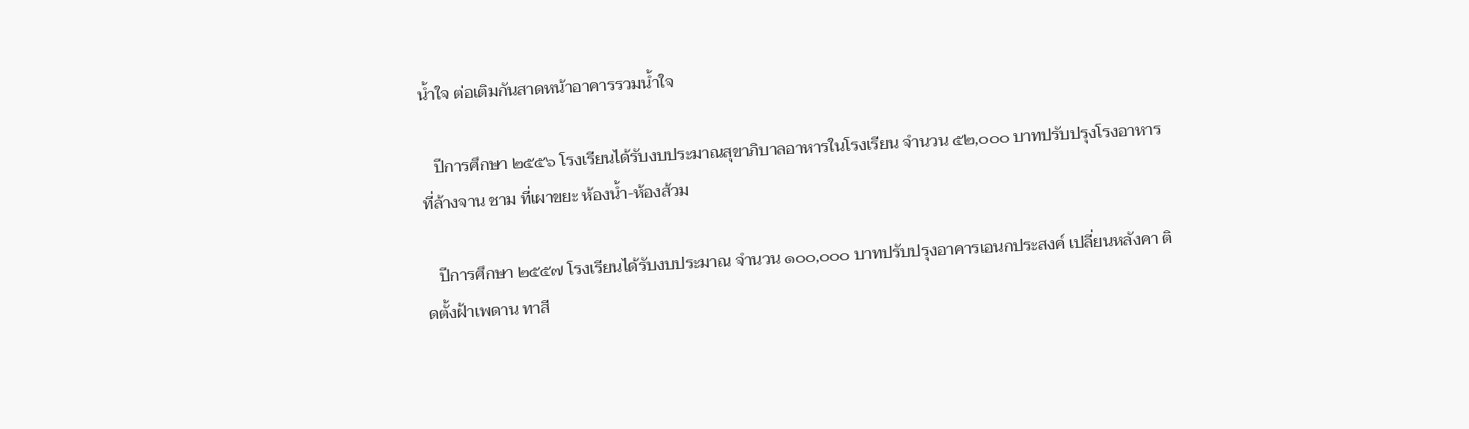น้ำใจ ต่อเติมกันสาดหน้าอาคารรวมน้ำใจ

   ปีการศึกษา ๒๕๕๖ โรงเรียนได้รับงบประมาณสุขาภิบาลอาหารในโรงเรียน จำนวน ๕๒,๐๐๐ บาทปรับปรุงโรงอาหาร ที่ล้างจาน ชาม ที่เผาขยะ ห้องน้ำ-ห้องส้วม

   ปีการศึกษา ๒๕๕๗ โรงเรียนได้รับงบประมาณ จำนวน ๑๐๐,๐๐๐ บาทปรับปรุงอาคารเอนกประสงค์ เปลี่ยนหลังคา ติดตั้งฝ้าเพดาน ทาสี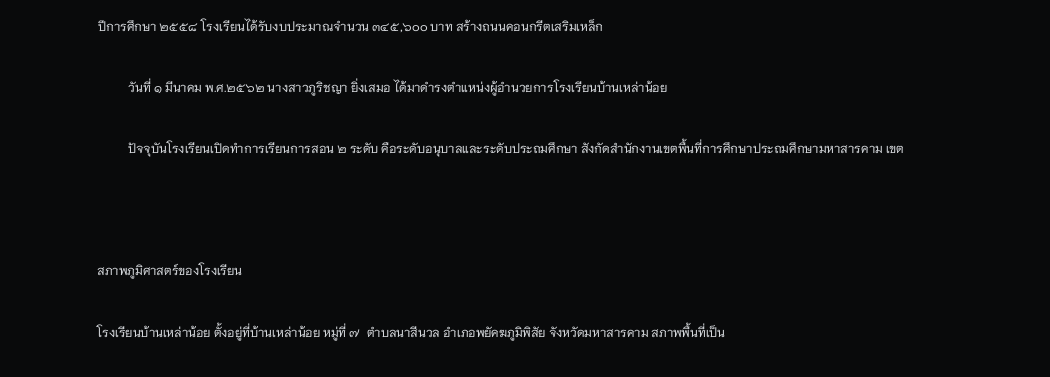ปีการศึกษา ๒๕๕๘ โรงเรียนได้รับงบประมาณจำนวน ๓๔๕,๖๐๐ บาท สร้างถนนคอนกรีตเสริมเหล็ก

          วันที่ ๑ มีนาคม พ.ศ.๒๕๖๒ นางสาวภูริชญา ยิ่งเสมอ ได้มาดำรงตำแหน่งผู้อำนวยการโรงเรียนบ้านเหล่าน้อย

          ปัจจุบันโรงเรียนเปิดทำการเรียนการสอน ๒ ระดับ คือระดับอนุบาลและระดับประถมศึกษา สังกัดสำนักงานเขตพื้นที่การศึกษาประถมศึกษามหาสารคาม เขต



สภาพภูมิศาสตร์ของโรงเรียน

โรงเรียนบ้านเหล่าน้อย ตั้งอยู่ที่บ้านเหล่าน้อย หมู่ที่ ๗  ตำบลนาสีนวล อำเภอพยัคฆภูมิพิสัย จังหวัดมหาสารคาม สภาพพื้นที่เป็น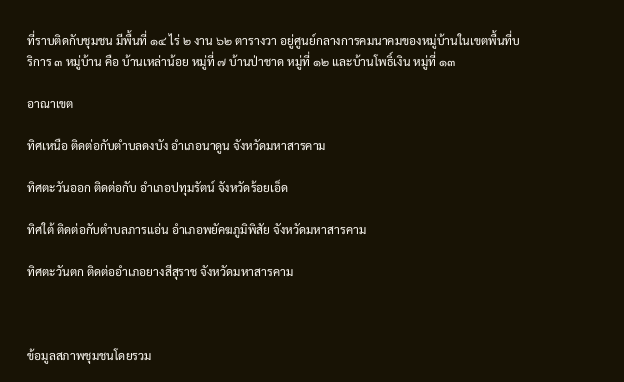ที่ราบติดกับชุมชน มีพื้นที่ ๑๔ ไร่ ๒ งาน ๖๒ ตารางวา อยู่ศูนย์กลางการคมนาคมของหมู่บ้านในเขตพื้นที่บริการ ๓ หมู่บ้าน คือ บ้านเหล่าน้อย หมู่ที่ ๗ บ้านป่าชาด หมู่ที่ ๑๒ และบ้านโพธิ์เงิน หมู่ที่ ๑๓

อาณาเขต

ทิศเหนือ ติดต่อกับตำบลดงบัง อำเภอนาดูน จังหวัดมหาสารคาม

ทิศตะวันออก ติดต่อกับ อำเภอปทุมรัตน์ จังหวัดร้อยเอ็ด

ทิศใต้ ติดต่อกับตำบลภารแอ่น อำเภอพยัคฆภูมิพิสัย จังหวัดมหาสารคาม

ทิศตะวันตก ติดต่ออำเภอยางสีสุราช จังหวัดมหาสารคาม



ข้อมูลสภาพชุมชนโดยรวม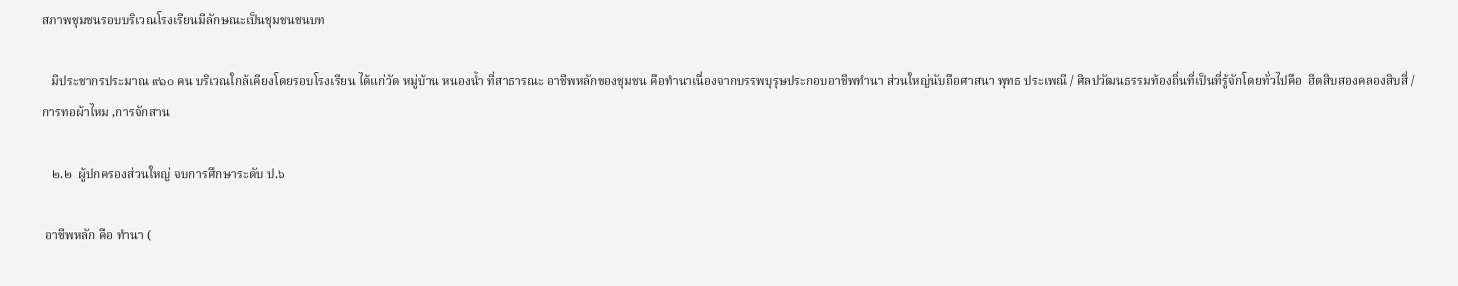สภาพชุมชนรอบบริเวณโรงเรียนมีลักษณะเป็นชุมชนชนบท

   มีประชากรประมาณ ๙๑๐ คน บริเวณใกล้เคียงโดยรอบโรงเรียน ได้แก่วัด หมู่บ้าน หนองน้ำ ที่สาธารณะ อาชีพหลักของชุมชน คือทำนาเนื่องจากบรรพบุรุษประกอบอาชีพทำนา ส่วนใหญ่นับถือศาสนา พุทธ ประเพณี / ศิลปวัฒนธรรมท้องถิ่นที่เป็นที่รู้จักโดยทั่วไปคือ  ฮีตสิบสองคลองสิบสี่ / การทอผ้าไหม ,การจักสาน

   ๒.๒  ผู้ปกครองส่วนใหญ่ จบการศึกษาระดับ ป.๖

 อาชีพหลัก คือ ทำนา (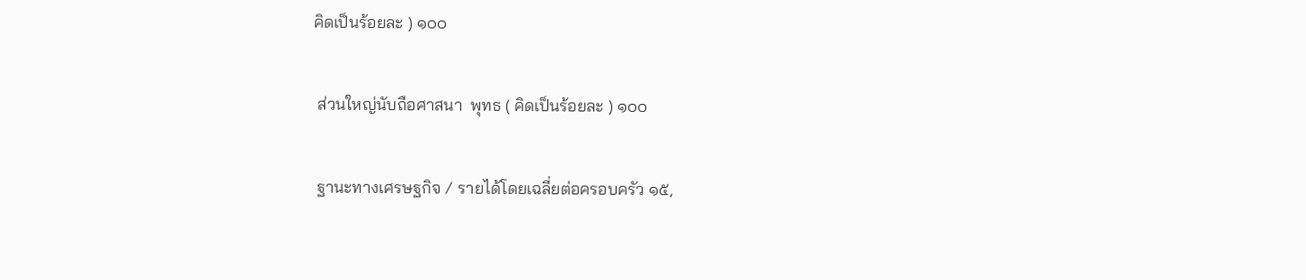คิดเป็นร้อยละ ) ๑๐๐

 ส่วนใหญ่นับถือศาสนา  พุทธ ( คิดเป็นร้อยละ ) ๑๐๐

 ฐานะทางเศรษฐกิจ / รายได้โดยเฉลี่ยต่อครอบครัว ๑๕,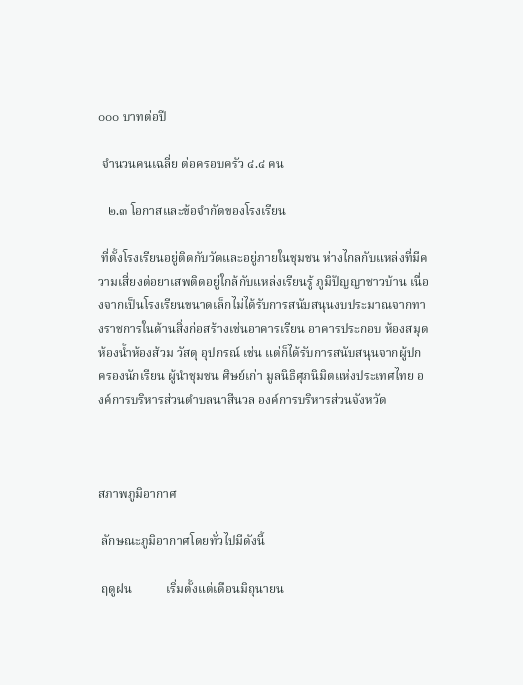๐๐๐ บาทต่อปี

 จำนวนคนเฉลี่ย ต่อครอบครัว ๔.๔ คน

   ๒.๓ โอกาสและข้อจำกัดของโรงเรียน

 ที่ตั้งโรงเรียนอยู่ติดกับวัดและอยู่ภายในชุมชน ห่างไกลกับแหล่งที่มีความเสี่ยงต่อยาเสพติดอยู่ใกล้กับแหล่งเรียนรู้ ภูมิปัญญาชาวบ้าน เนื่องจากเป็นโรงเรียนขนาดเล็กไม่ได้รับการสนับสนุนงบประมาณจากทางราชการในด้านสิ่งก่อสร้างเช่นอาคารเรียน อาคารประกอบ ห้องสมุด ห้องน้ำห้องส้วม วัสดุ อุปกรณ์ เช่น แต่ก็ได้รับการสนับสนุนจากผู้ปกครองนักเรียน ผู้นำชุมชน ศิษย์เก่า มูลนิธิศุภนิมิตแห่งประเทศไทย องค์การบริหารส่วนตำบลนาสีนวล องค์การบริหารส่วนจังหวัด



สภาพภูมิอากาศ

 ลักษณะภูมิอากาศโดยทั่วไปมีดังนี้

 ฤดูฝน           เริ่มตั้งแต่เดือนมิถุนายน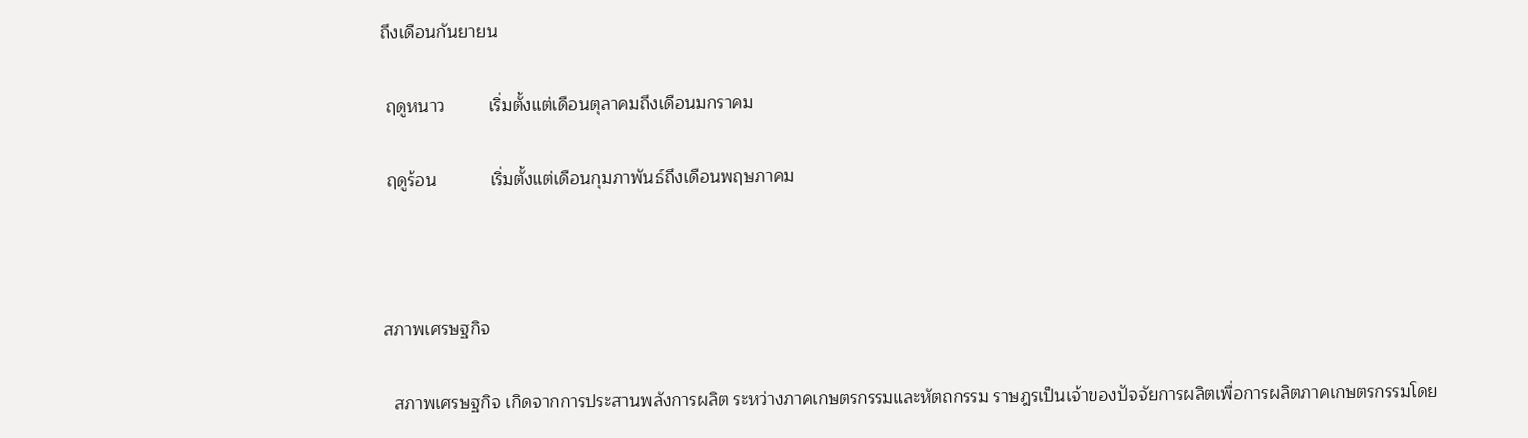ถึงเดือนกันยายน

 ฤดูหนาว         เริ่มตั้งแต่เดือนตุลาคมถึงเดือนมกราคม

 ฤดูร้อน           เริ่มตั้งแต่เดือนกุมภาพันธ์ถึงเดือนพฤษภาคม



สภาพเศรษฐกิจ

  สภาพเศรษฐกิจ เกิดจากการประสานพลังการผลิต ระหว่างภาคเกษตรกรรมและหัตถกรรม ราษฎรเป็นเจ้าของปัจจัยการผลิตเพื่อการผลิตภาคเกษตรกรรมโดย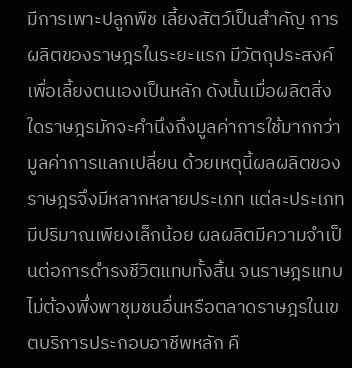มีการเพาะปลูกพืช เลี้ยงสัตว์เป็นสำคัญ การผลิตของราษฎรในระยะแรก มีวัตถุประสงค์เพื่อเลี้ยงตนเองเป็นหลัก ดังนั้นเมื่อผลิตสิ่งใดราษฎรมักจะคำนึงถึงมูลค่าการใช้มากกว่ามูลค่าการแลกเปลี่ยน ด้วยเหตุนี้ผลผลิตของราษฎรจึงมีหลากหลายประเภท แต่ละประเภทมีปริมาณเพียงเล็กน้อย ผลผลิตมีความจำเป็นต่อการดำรงชีวิตแทบทั้งสิ้น จนราษฎรแทบไม่ต้องพึ่งพาชุมชนอื่นหรือตลาดราษฎรในเขตบริการประกอบอาชีพหลัก คื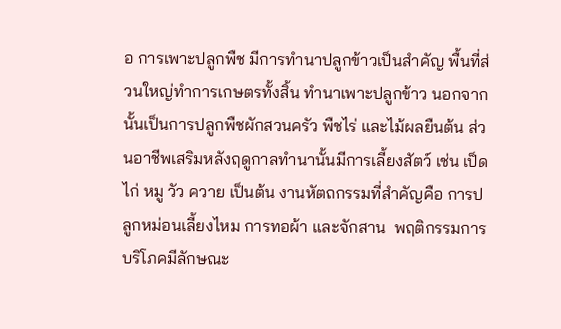อ การเพาะปลูกพืช มีการทำนาปลูกข้าวเป็นสำคัญ พื้นที่ส่วนใหญ่ทำการเกษตรทั้งสิ้น ทำนาเพาะปลูกข้าว นอกจากนั้นเป็นการปลูกพืชผักสวนครัว พืชไร่ และไม้ผลยืนต้น ส่วนอาชีพเสริมหลังฤดูกาลทำนานั้นมีการเลี้ยงสัตว์ เช่น เป็ด ไก่ หมู วัว ควาย เป็นต้น งานหัตถกรรมที่สำคัญคือ การปลูกหม่อนเลี้ยงไหม การทอผ้า และจักสาน  พฤติกรรมการบริโภคมีลักษณะ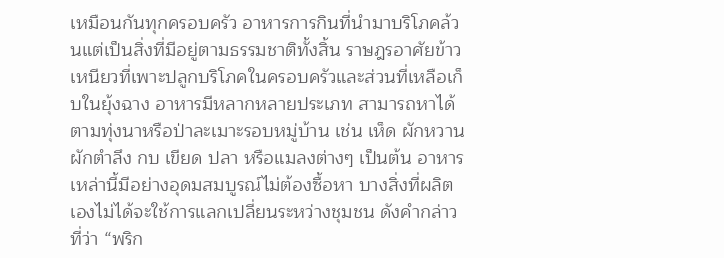เหมือนกันทุกครอบครัว อาหารการกินที่นำมาบริโภคล้วนแต่เป็นสิ่งที่มีอยู่ตามธรรมชาติทั้งสิ้น ราษฎรอาศัยข้าวเหนียวที่เพาะปลูกบริโภคในครอบครัวและส่วนที่เหลือเก็บในยุ้งฉาง อาหารมีหลากหลายประเภท สามารถหาได้ตามทุ่งนาหรือป่าละเมาะรอบหมู่บ้าน เช่น เห็ด ผักหวาน ผักตำลึง กบ เขียด ปลา หรือแมลงต่างๆ เป็นต้น อาหารเหล่านี้มีอย่างอุดมสมบูรณ์ไม่ต้องซื้อหา บางสิ่งที่ผลิตเองไม่ได้จะใช้การแลกเปลี่ยนระหว่างชุมชน ดังคำกล่าวที่ว่า “พริก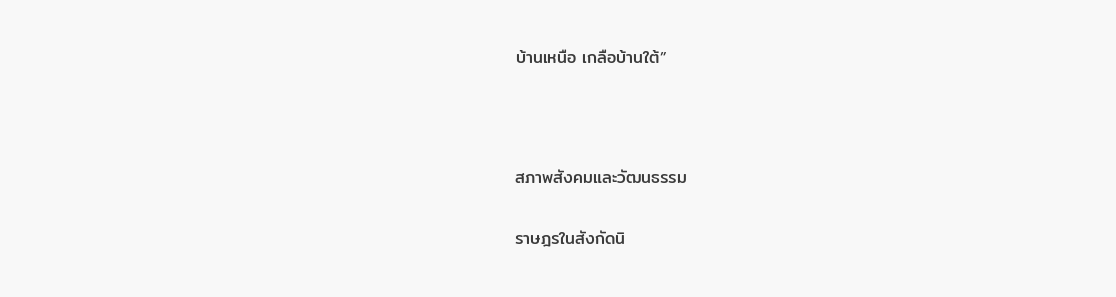บ้านเหนือ เกลือบ้านใต้”



สภาพสังคมและวัฒนธรรม

ราษฎรในสังกัดนิ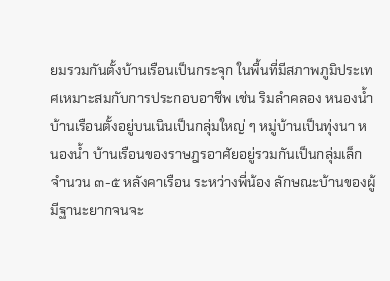ยมรวมกันตั้งบ้านเรือนเป็นกระจุก ในพื้นที่มีสภาพภูมิประเทศเหมาะสมกับการประกอบอาชีพ เช่น ริมลำคลอง หนองน้ำ บ้านเรือนตั้งอยู่บนเนินเป็นกลุ่มใหญ่ ๆ หมู่บ้านเป็นทุ่งนา หนองน้ำ บ้านเรือนของราษฎรอาศัยอยู่รวมกันเป็นกลุ่มเล็ก จำนวน ๓-๕ หลังคาเรือน ระหว่างพี่น้อง ลักษณะบ้านของผู้มีฐานะยากจนจะ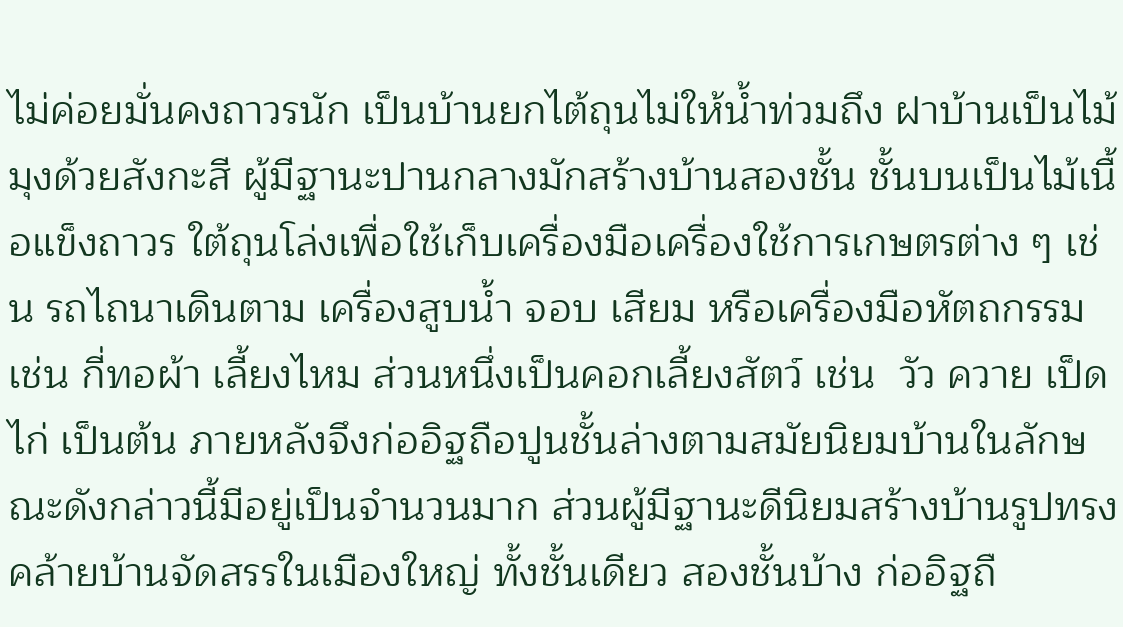ไม่ค่อยมั่นคงถาวรนัก เป็นบ้านยกไต้ถุนไม่ให้น้ำท่วมถึง ฝาบ้านเป็นไม้ มุงด้วยสังกะสี ผู้มีฐานะปานกลางมักสร้างบ้านสองชั้น ชั้นบนเป็นไม้เนื้อแข็งถาวร ใต้ถุนโล่งเพื่อใช้เก็บเครื่องมือเครื่องใช้การเกษตรต่าง ๆ เช่น รถไถนาเดินตาม เครื่องสูบน้ำ จอบ เสียม หรือเครื่องมือหัตถกรรม เช่น กี่ทอผ้า เลี้ยงไหม ส่วนหนึ่งเป็นคอกเลี้ยงสัตว์ เช่น  วัว ควาย เป็ด ไก่ เป็นต้น ภายหลังจึงก่ออิฐถือปูนชั้นล่างตามสมัยนิยมบ้านในลักษณะดังกล่าวนี้มีอยู่เป็นจำนวนมาก ส่วนผู้มีฐานะดีนิยมสร้างบ้านรูปทรงคล้ายบ้านจัดสรรในเมืองใหญ่ ทั้งชั้นเดียว สองชั้นบ้าง ก่ออิฐถื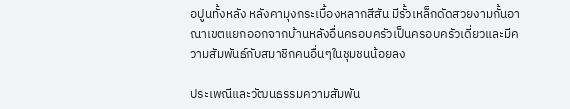อปูนทั้งหลัง หลังคามุงกระเบื้องหลากสีสัน มีรั้วเหล็กดัดสวยงามกั้นอาณาเขตแยกออกจากบ้านหลังอื่นครอบครัวเป็นครอบครัวเดี่ยวและมีความสัมพันธ์กับสมาชิกคนอื่นๆในชุมชนน้อยลง

ประเพณีและวัฒนธรรมความสัมพัน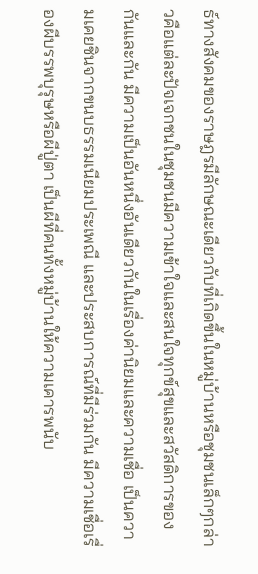ธ์ทางสังคมของราษฎรมีลักษณะเดียวกับที่เกิดขึ้นในหมู่บ้านหรือชุมชนเล็กๆกล่าวคือแต่ละปัจเจกชนในชุมชนมีความเข้าใจและสนใจทุกข์สุขและสวัสดิการของกันและกัน มีความเป็นอันหนึ่งอันเดียวกันในเรื่องค่านิยมและความเชื่อ เป็นความเคยชินจากขนบธรรมเนียมประเพณี และประสบการณ์ที่มีร่วมกัน มีความเชื่อเรื่องผีบรรพบุรุษหรือผีปู่ตา เป็นผีที่คนทั้งหมู่บ้านให้ความเคารพนับ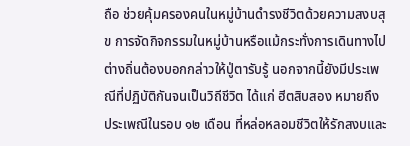ถือ ช่วยคุ้มครองคนในหมู่บ้านดำรงชีวิตด้วยความสงบสุข การจัดกิจกรรมในหมู่บ้านหรือแม้กระทั่งการเดินทางไปต่างถิ่นต้องบอกกล่าวให้ปู่ตารับรู้ นอกจากนี้ยังมีประเพณีที่ปฏิบัติกันจนเป็นวิถีชีวิต ได้แก่ ฮีตสิบสอง หมายถึง ประเพณีในรอบ ๑๒ เดือน ที่หล่อหลอมชีวิตให้รักสงบและ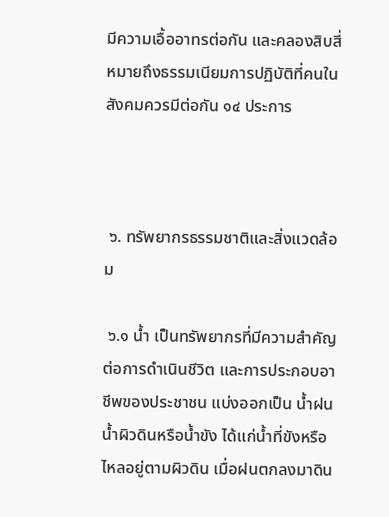มีความเอื้ออาทรต่อกัน และคลองสิบสี่ หมายถึงธรรมเนียมการปฏิบัติที่คนในสังคมควรมีต่อกัน ๑๔ ประการ



 ๖. ทรัพยากรธรรมชาติและสิ่งแวดล้อม

 ๖.๑ น้ำ เป็นทรัพยากรที่มีความสำคัญต่อการดำเนินชีวิต และการประกอบอาชีพของประชาชน แบ่งออกเป็น น้ำฝน น้ำผิวดินหรือน้ำขัง ได้แก่น้ำที่ขังหรือไหลอยู่ตามผิวดิน เมื่อฝนตกลงมาดิน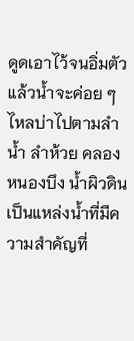ดูดเอาไว้จนอิ่มตัว แล้วน้ำจะค่อย ๆ ไหลบ่าไปตามลำน้ำ ลำห้วย คลอง หนองบึง น้ำผิวดินเป็นแหล่งน้ำที่มีความสำคัญที่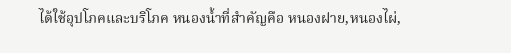ได้ใช้อุปโภคและบริโภค หนองน้ำที่สำคัญคือ หนองฝาย,หนองไผ่,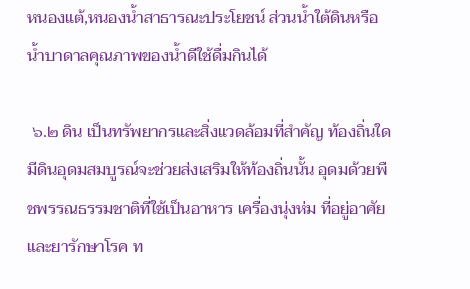หนองแต้,หนองน้ำสาธารณะประโยชน์ ส่วนน้ำใต้ดินหรือน้ำบาดาลคุณภาพของน้ำดีใช้ดื่มกินได้

 ๖.๒ ดิน เป็นทรัพยากรและสิ่งแวดล้อมที่สำคัญ ท้องถิ่นใดมีดินอุดมสมบูรณ์จะช่วยส่งเสริมให้ท้องถิ่นนั้น อุดมด้วยพืชพรรณธรรมชาติที่ใช้เป็นอาหาร เครื่องนุ่งห่ม ที่อยู่อาศัย และยารักษาโรค ท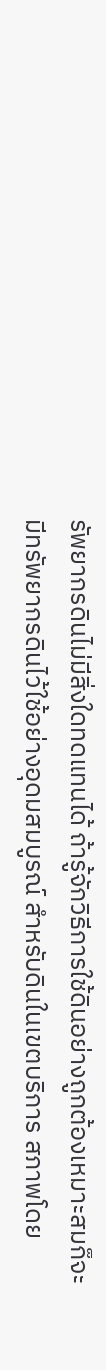รัพยากรดินไม่มีสิ่งใดทดแทนได้ ถ้ารู้จักวิธีการใช้ดินอย่างถูกต้องเหมาะสมก็จะมีทรัพยากรดินไว้ใช้อย่างอุดมสมบูรณ์ สำหรับดินในเขตบริการ สภาพโดย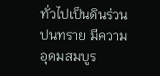ทั่วไปเป็นดินร่วนปนทราย มีความอุดมสมบูร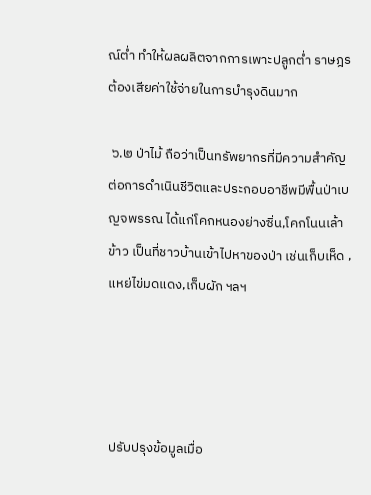ณ์ต่ำ ทำให้ผลผลิตจากการเพาะปลูกต่ำ ราษฎรต้องเสียค่าใช้จ่ายในการบำรุงดินมาก

 ๖.๒ ป่าไม้ ถือว่าเป็นทรัพยากรที่มีความสำคัญต่อการดำเนินชีวิตและประกอบอาชีพมีพื้นป่าเบญจพรรณ ได้แก่โคกหนองย่างซิ่น,โคกโนนเล้าข้าว เป็นที่ชาวบ้านเข้าไปหาของป่า เช่นเก็บเห็ด ,แหย่ไข่มดแดง,เก็บผัก ฯลฯ




ปรับปรุงข้อมูลเมื่อ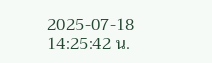2025-07-18 14:25:42 น.